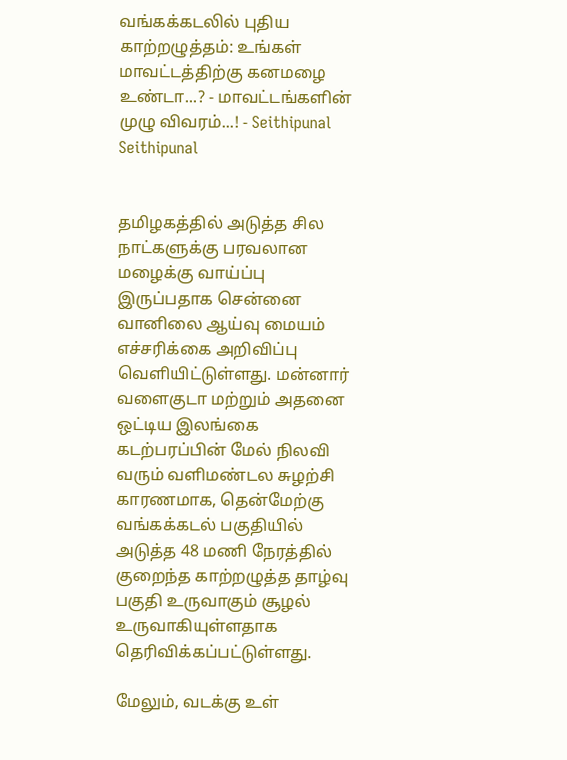வங்கக்கடலில் புதிய காற்றழுத்தம்: உங்கள் மாவட்டத்திற்கு கனமழை உண்டா...? - மாவட்டங்களின் முழு விவரம்...! - Seithipunal
Seithipunal


தமிழகத்தில் அடுத்த சில நாட்களுக்கு பரவலான மழைக்கு வாய்ப்பு இருப்பதாக சென்னை வானிலை ஆய்வு மையம் எச்சரிக்கை அறிவிப்பு வெளியிட்டுள்ளது. மன்னார் வளைகுடா மற்றும் அதனை ஒட்டிய இலங்கை கடற்பரப்பின் மேல் நிலவி வரும் வளிமண்டல சுழற்சி காரணமாக, தென்மேற்கு வங்கக்கடல் பகுதியில் அடுத்த 48 மணி நேரத்தில் குறைந்த காற்றழுத்த தாழ்வு பகுதி உருவாகும் சூழல் உருவாகியுள்ளதாக தெரிவிக்கப்பட்டுள்ளது.

மேலும், வடக்கு உள்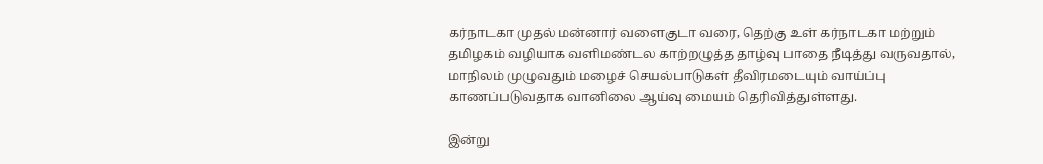கர்நாடகா முதல் மன்னார் வளைகுடா வரை, தெற்கு உள் கர்நாடகா மற்றும் தமிழகம் வழியாக வளிமண்டல காற்றழுத்த தாழ்வு பாதை நீடித்து வருவதால், மாநிலம் முழுவதும் மழைச் செயல்பாடுகள் தீவிரமடையும் வாய்ப்பு காணப்படுவதாக வானிலை ஆய்வு மையம் தெரிவித்துள்ளது.

இன்று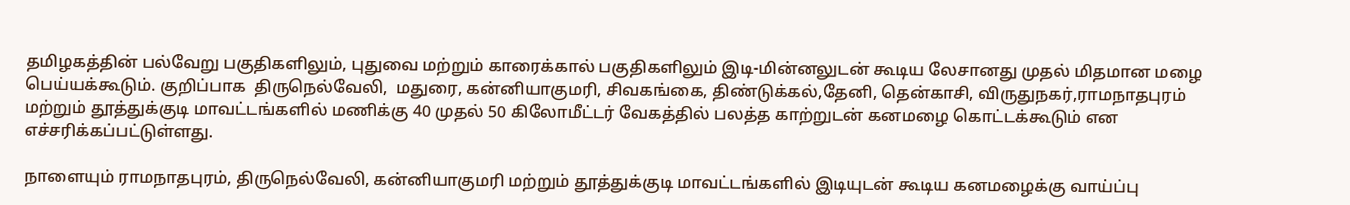தமிழகத்தின் பல்வேறு பகுதிகளிலும், புதுவை மற்றும் காரைக்கால் பகுதிகளிலும் இடி-மின்னலுடன் கூடிய லேசானது முதல் மிதமான மழை பெய்யக்கூடும். குறிப்பாக  திருநெல்வேலி,  மதுரை, கன்னியாகுமரி, சிவகங்கை, திண்டுக்கல்,தேனி, தென்காசி, விருதுநகர்,ராமநாதபுரம் மற்றும் தூத்துக்குடி மாவட்டங்களில் மணிக்கு 40 முதல் 50 கிலோமீட்டர் வேகத்தில் பலத்த காற்றுடன் கனமழை கொட்டக்கூடும் என எச்சரிக்கப்பட்டுள்ளது.

நாளையும் ராமநாதபுரம், திருநெல்வேலி, கன்னியாகுமரி மற்றும் தூத்துக்குடி மாவட்டங்களில் இடியுடன் கூடிய கனமழைக்கு வாய்ப்பு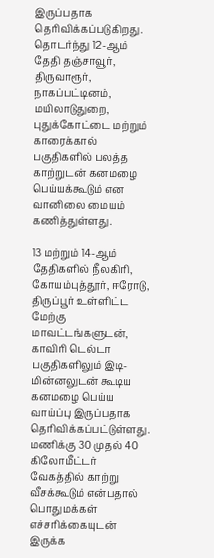இருப்பதாக தெரிவிக்கப்படுகிறது. தொடர்ந்து 12-ஆம் தேதி தஞ்சாவூர், திருவாரூர், நாகப்பட்டினம், மயிலாடுதுறை, புதுக்கோட்டை மற்றும் காரைக்கால் பகுதிகளில் பலத்த காற்றுடன் கனமழை பெய்யக்கூடும் என வானிலை மையம் கணித்துள்ளது.

13 மற்றும் 14-ஆம் தேதிகளில் நீலகிரி, கோயம்புத்தூர், ஈரோடு, திருப்பூர் உள்ளிட்ட மேற்கு மாவட்டங்களுடன், காவிரி டெல்டா பகுதிகளிலும் இடி-மின்னலுடன் கூடிய கனமழை பெய்ய வாய்ப்பு இருப்பதாக தெரிவிக்கப்பட்டுள்ளது. மணிக்கு 30 முதல் 40 கிலோமீட்டர் வேகத்தில் காற்று வீசக்கூடும் என்பதால் பொதுமக்கள் எச்சரிக்கையுடன் இருக்க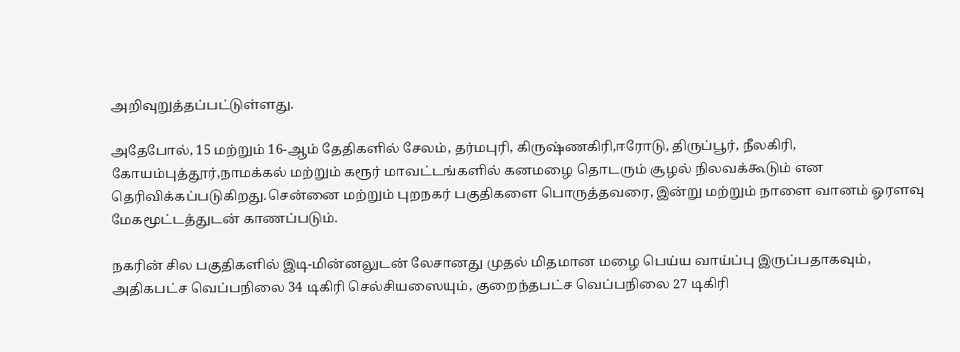அறிவுறுத்தப்பட்டுள்ளது.

அதேபோல், 15 மற்றும் 16-ஆம் தேதிகளில் சேலம், தர்மபுரி, கிருஷ்ணகிரி,ஈரோடு, திருப்பூர், நீலகிரி, கோயம்புத்தூர்,நாமக்கல் மற்றும் கரூர் மாவட்டங்களில் கனமழை தொடரும் சூழல் நிலவக்கூடும் என தெரிவிக்கப்படுகிறது.சென்னை மற்றும் புறநகர் பகுதிகளை பொருத்தவரை, இன்று மற்றும் நாளை வானம் ஓரளவு மேகமூட்டத்துடன் காணப்படும்.

நகரின் சில பகுதிகளில் இடி-மின்னலுடன் லேசானது முதல் மிதமான மழை பெய்ய வாய்ப்பு இருப்பதாகவும், அதிகபட்ச வெப்பநிலை 34 டிகிரி செல்சியஸையும், குறைந்தபட்ச வெப்பநிலை 27 டிகிரி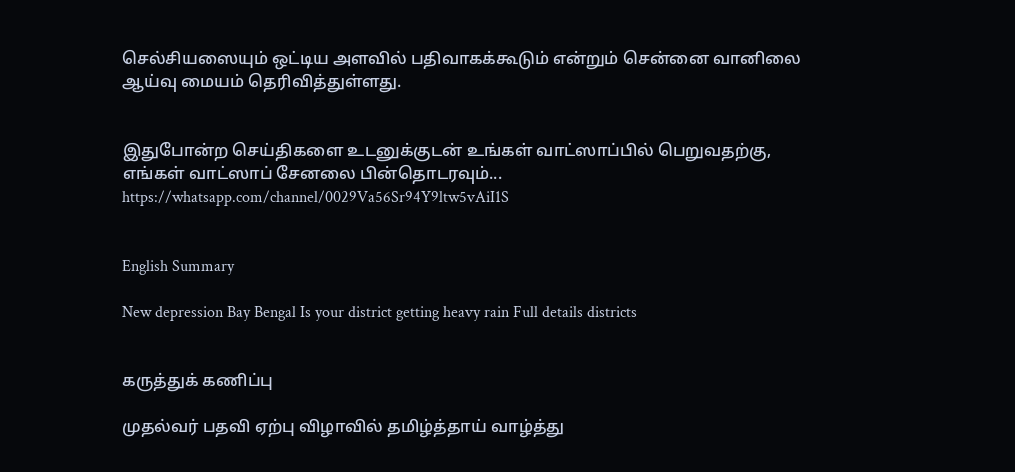செல்சியஸையும் ஒட்டிய அளவில் பதிவாகக்கூடும் என்றும் சென்னை வானிலை ஆய்வு மையம் தெரிவித்துள்ளது.


இதுபோன்ற செய்திகளை உடனுக்குடன் உங்கள் வாட்ஸாப்பில் பெறுவதற்கு, எங்கள் வாட்ஸாப் சேனலை பின்தொடரவும்... https://whatsapp.com/channel/0029Va56Sr94Y9ltw5vAiI1S


English Summary

New depression Bay Bengal Is your district getting heavy rain Full details districts


கருத்துக் கணிப்பு

முதல்வர் பதவி ஏற்பு விழாவில் தமிழ்த்தாய் வாழ்த்து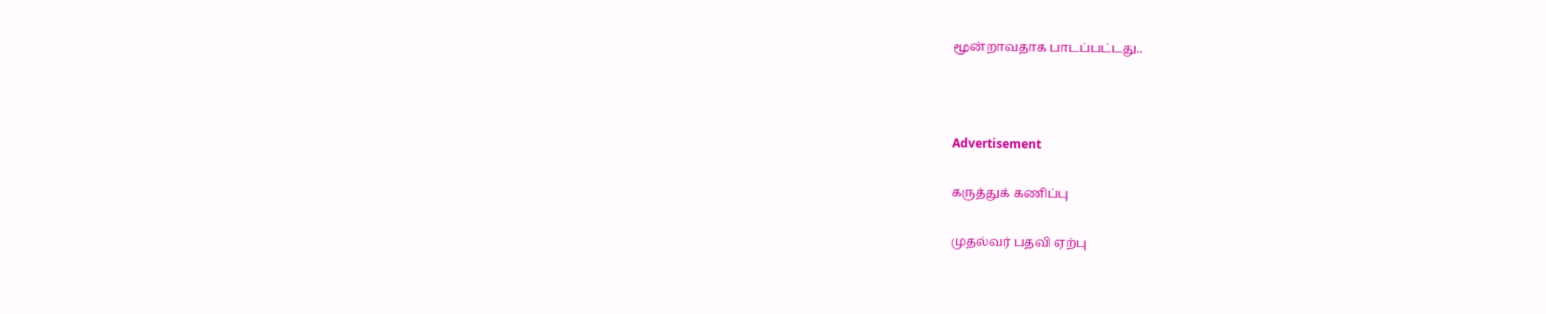மூன்றாவதாக பாடப்பட்டது..



Advertisement

கருத்துக் கணிப்பு

முதல்வர் பதவி ஏற்பு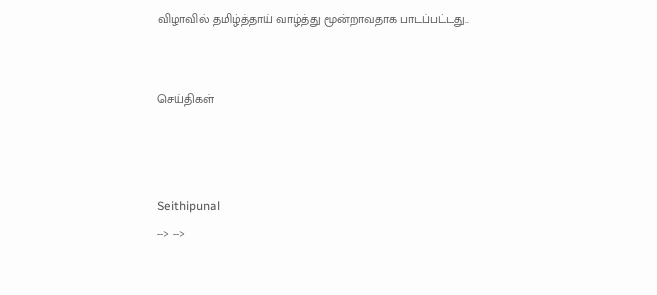விழாவில் தமிழ்த்தாய் வாழ்த்து மூன்றாவதாக பாடப்பட்டது..


செய்திகள்



Seithipunal
--> -->